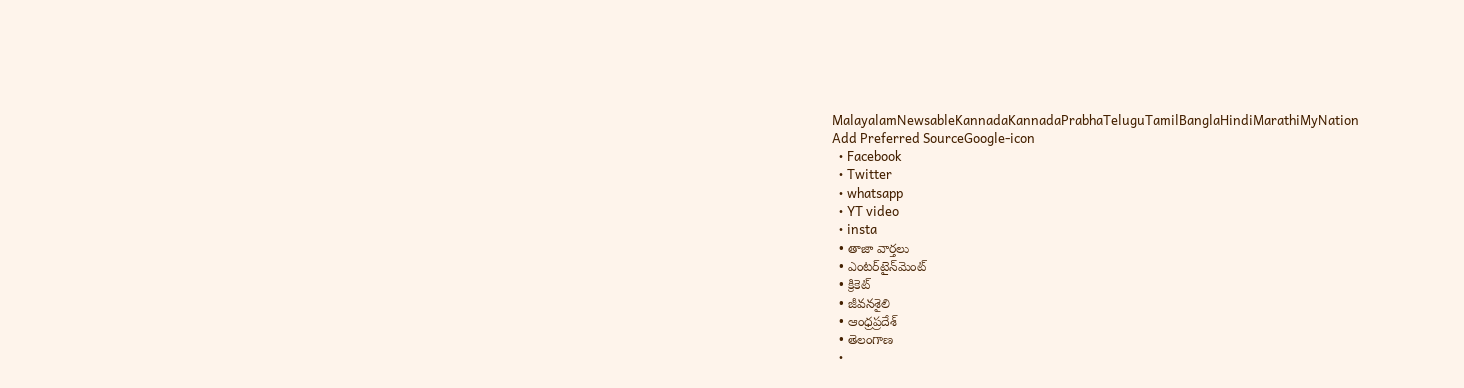MalayalamNewsableKannadaKannadaPrabhaTeluguTamilBanglaHindiMarathiMyNation
Add Preferred SourceGoogle-icon
  • Facebook
  • Twitter
  • whatsapp
  • YT video
  • insta
  • తాజా వార్తలు
  • ఎంటర్‌టైన్‌మెంట్
  • క్రికెట్
  • జీవనశైలి
  • ఆంధ్రప్రదేశ్
  • తెలంగాణ
  •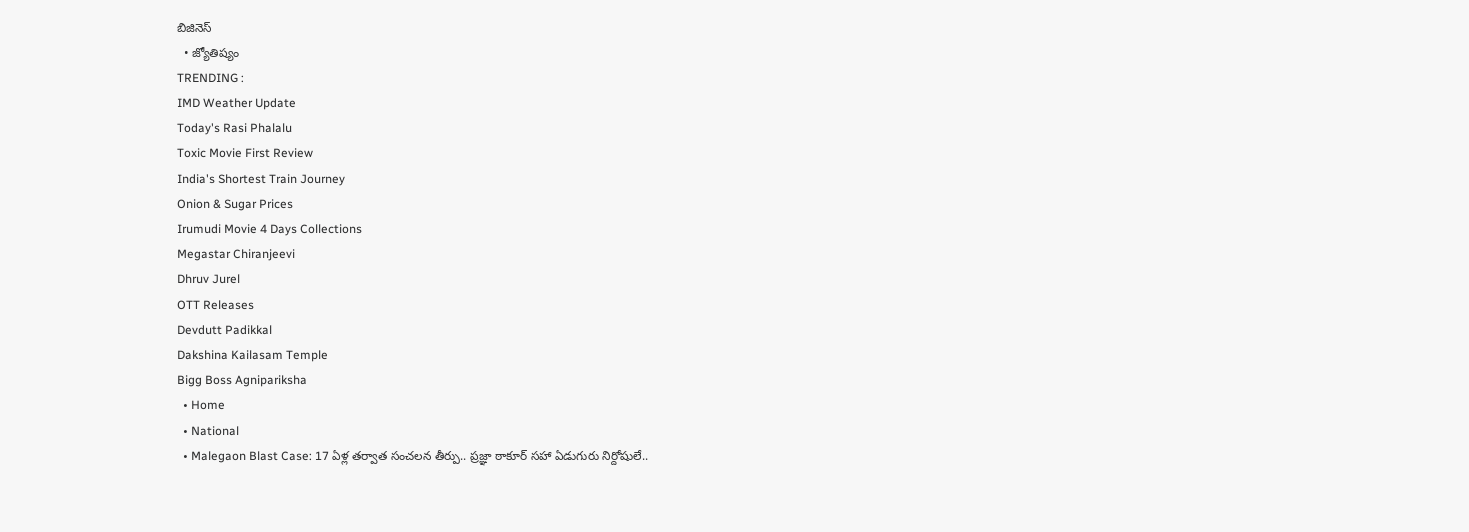బిజినెస్
  • జ్యోతిష్యం
TRENDING :
IMD Weather Update
Today's Rasi Phalalu
Toxic Movie First Review
India's Shortest Train Journey
Onion & Sugar Prices
Irumudi Movie 4 Days Collections
Megastar Chiranjeevi
Dhruv Jurel
OTT Releases
Devdutt Padikkal
Dakshina Kailasam Temple
Bigg Boss Agnipariksha
  • Home
  • National
  • Malegaon Blast Case: 17 ఏళ్ల తర్వాత సంచలన తీర్పు.. ప్రజ్ఞా ఠాకూర్ సహా ఏడుగురు నిర్దోషులే..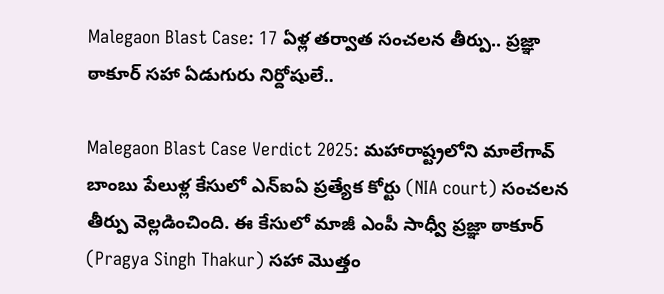Malegaon Blast Case: 17 ఏళ్ల తర్వాత సంచలన తీర్పు.. ప్రజ్ఞా ఠాకూర్ సహా ఏడుగురు నిర్దోషులే..

Malegaon Blast Case Verdict 2025: మహారాష్ట్రలోని మాలేగావ్ బాంబు పేలుళ్ల కేసులో ఎన్ఐఏ ప్రత్యేక కోర్టు (NIA court) సంచలన తీర్పు వెల్లడించింది. ఈ కేసులో మాజీ ఎంపీ సాధ్వీ ప్రజ్ఞా ఠాకూర్ (Pragya Singh Thakur) సహా మొత్తం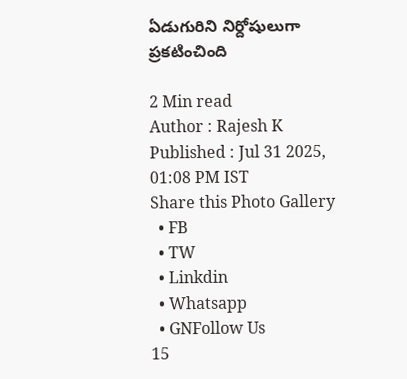ఏడుగురిని నిర్దోషులుగా ప్రకటించింది

2 Min read
Author : Rajesh K
Published : Jul 31 2025, 01:08 PM IST
Share this Photo Gallery
  • FB
  • TW
  • Linkdin
  • Whatsapp
  • GNFollow Us
15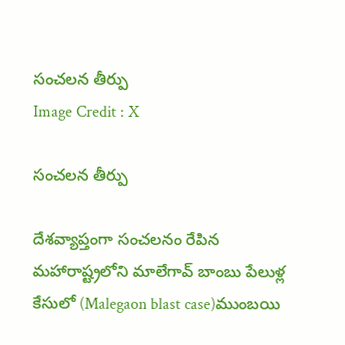సంచలన తీర్పు
Image Credit : X

సంచలన తీర్పు

దేశవ్యాప్తంగా సంచలనం రేపిన మహారాష్ట్రలోని మాలేగావ్ బాంబు పేలుళ్ల కేసులో (Malegaon blast case)ముంబయి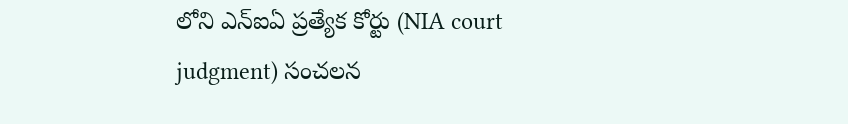లోని ఎన్ఐఏ ప్రత్యేక కోర్టు (NIA court judgment) సంచలన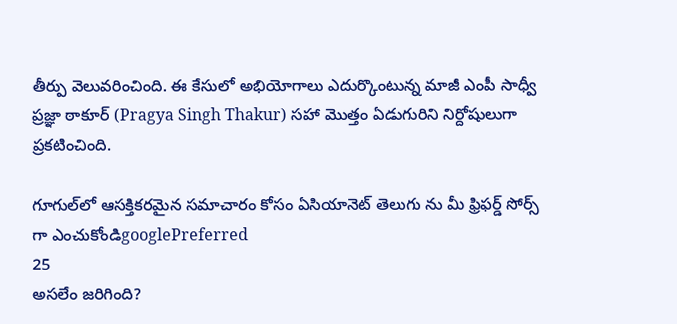తీర్పు వెలువరించింది. ఈ కేసులో అభియోగాలు ఎదుర్కొంటున్న మాజీ ఎంపీ సాధ్వీ ప్రజ్ఞా ఠాకూర్ (Pragya Singh Thakur) సహా మొత్తం ఏడుగురిని నిర్దోషులుగా ప్రకటించింది.

గూగుల్‌లో ఆసక్తికరమైన సమాచారం కోసం ఏసియానెట్ తెలుగు ను మీ ఫ్రిఫర్డ్ సోర్స్ గా ఎంచుకోండిgooglePreferred
25
అసలేం జరిగింది?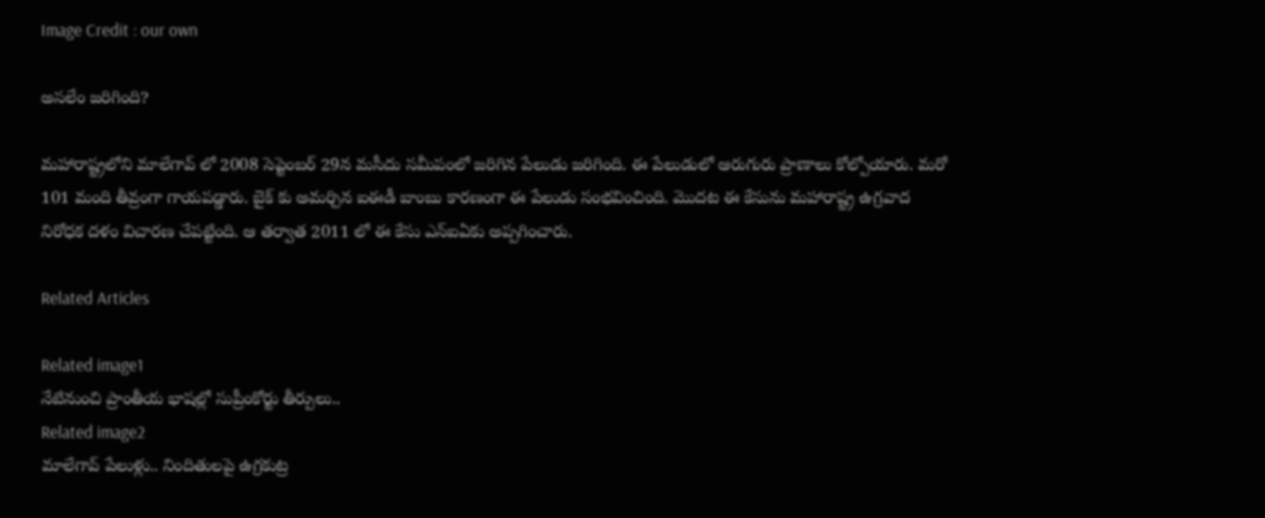Image Credit : our own

అసలేం జరిగింది?

మహారాష్ట్రలోని మాలేగావ్ లో 2008 సెప్టెంబర్ 29న మసీదు సమీపంలో జరిగిన పేలుడు జరిగింది. ఈ పేలుడులో ఆరుగురు ప్రాణాలు కోల్పోయారు. మరో 101 మంది తీవ్రంగా గాయపడ్డారు. బైక్ కు అమర్చిన ఐఈడీ బాంబు కారణంగా ఈ పేలుడు సంభవించింది. మొదట ఈ కేసును మహారాష్ట్ర ఉగ్రవాద నిరోధక దళం విచారణ చేపట్టింది. ఆ తర్వాత 2011 లో ఈ కేసు ఎన్ఐఏకు అప్పగించారు.

Related Articles

Related image1
నేటినుంచి ప్రాంతీయ భాషల్లో సుప్రీంకోర్టు తీర్పులు..
Related image2
మాలేగావ్ పేలుళ్లు.. నిందితులపై ఉగ్రకుట్ర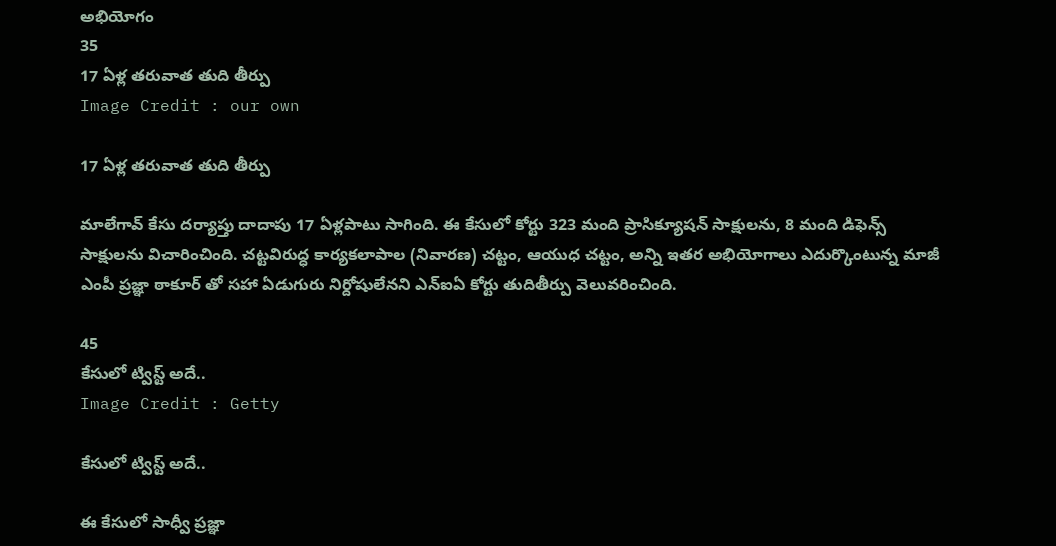అభియోగం
35
17 ఏళ్ల తరువాత తుది తీర్పు
Image Credit : our own

17 ఏళ్ల తరువాత తుది తీర్పు

మాలేగావ్ కేసు దర్యాప్తు దాదాపు 17 ఏళ్లపాటు సాగింది. ఈ కేసులో కోర్టు 323 మంది ప్రాసిక్యూషన్ సాక్షులను, 8 మంది డిఫెన్స్ సాక్షులను విచారించింది. చట్టవిరుద్ధ కార్యకలాపాల (నివారణ) చట్టం, ఆయుధ చట్టం, అన్ని ఇతర అభియోగాలు ఎదుర్కొంటున్న మాజీ ఎంపీ ప్రజ్ఞా ఠాకూర్ తో సహా ఏడుగురు నిర్దోషులేనని ఎన్ఐఏ కోర్టు తుదితీర్పు వెలువరించింది.

45
కేసులో ట్విస్ట్ అదే..
Image Credit : Getty

కేసులో ట్విస్ట్ అదే..

ఈ కేసులో సాధ్వీ ప్రజ్ఞా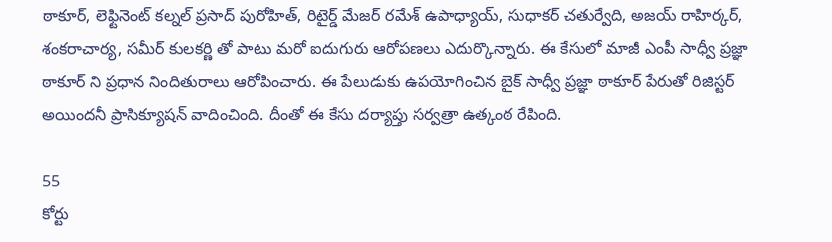ఠాకూర్, లెఫ్టినెంట్ కల్నల్ ప్రసాద్ పురోహిత్, రిటైర్డ్ మేజర్ రమేశ్ ఉపాధ్యాయ్, సుధాకర్ చతుర్వేది, అజయ్ రాహిర్కర్, శంకరాచార్య, సమీర్ కులకర్ణి తో పాటు మరో ఐదుగురు ఆరోపణలు ఎదుర్కొన్నారు. ఈ కేసులో మాజీ ఎంపీ సాధ్వీ ప్రజ్ఞా ఠాకూర్ ని ప్రధాన నిందితురాలు ఆరోపించారు. ఈ పేలుడుకు ఉపయోగించిన బైక్ సాధ్వీ ప్రజ్ఞా ఠాకూర్ పేరుతో రిజిస్టర్ అయిందనీ ప్రాసిక్యూషన్ వాదించింది. దీంతో ఈ కేసు దర్యాప్తు సర్వత్రా ఉత్కంఠ రేపింది.

55
కోర్టు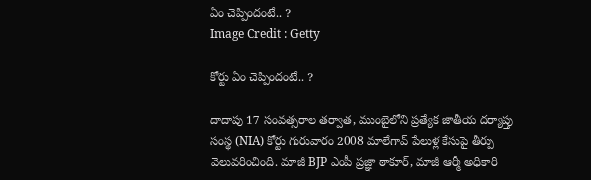ఏం చెప్పిందంటే.. ?
Image Credit : Getty

కోర్టు ఏం చెప్పిందంటే.. ?

దాదాపు 17 సంవత్సరాల తర్వాత, ముంబైలోని ప్రత్యేక జాతీయ దర్యాప్తు సంస్థ (NIA) కోర్టు గురువారం 2008 మాలేగావ్ పేలుళ్ల కేసుపై తీర్పు వెలువరించింది. మాజీ BJP ఎంపీ ప్రజ్ఞా ఠాకూర్, మాజీ ఆర్మీ అధికారి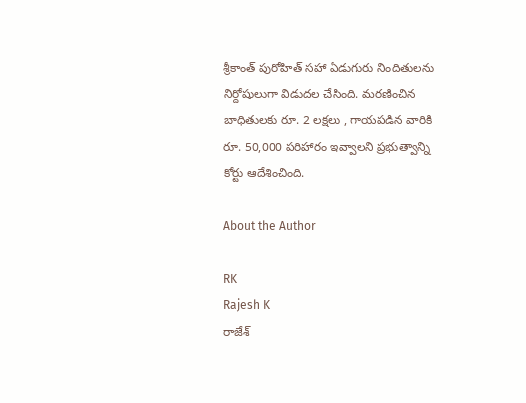శ్రీకాంత్ పురోహిత్ సహా ఏడుగురు నిందితులను నిర్దోషులుగా విడుదల చేసింది. మరణించిన బాధితులకు రూ. 2 లక్షలు , గాయపడిన వారికి రూ. 50,000 పరిహారం ఇవ్వాలని ప్రభుత్వాన్ని కోర్టు ఆదేశించింది.

About the Author

RK
Rajesh K
రాజేశ్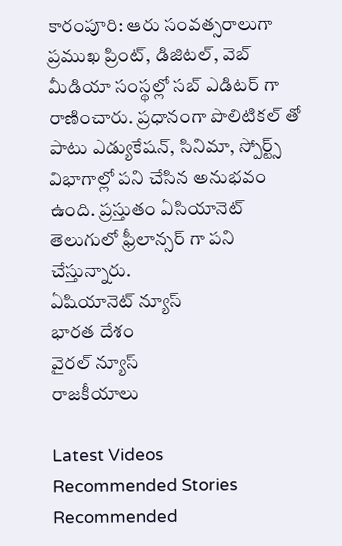కారంపూరి: ఆరు సంవత్సరాలుగా ప్రముఖ ప్రింట్, డిజిటల్, వెబ్ మీడియా సంస్థల్లో సబ్ ఎడిటర్ గా రాణించారు. ప్రధానంగా పొలిటికల్ తో పాటు ఎడ్యుకేషన్, సినిమా, స్పోర్ట్స్ విభాగాల్లో పని చేసిన అనుభవం ఉంది. ప్రస్తుతం ఏసియానెట్‌ తెలుగులో ఫ్రీలాన్సర్ గా పని చేస్తున్నారు.
ఏషియానెట్ న్యూస్
భారత దేశం
వైరల్ న్యూస్
రాజకీయాలు

Latest Videos
Recommended Stories
Recommended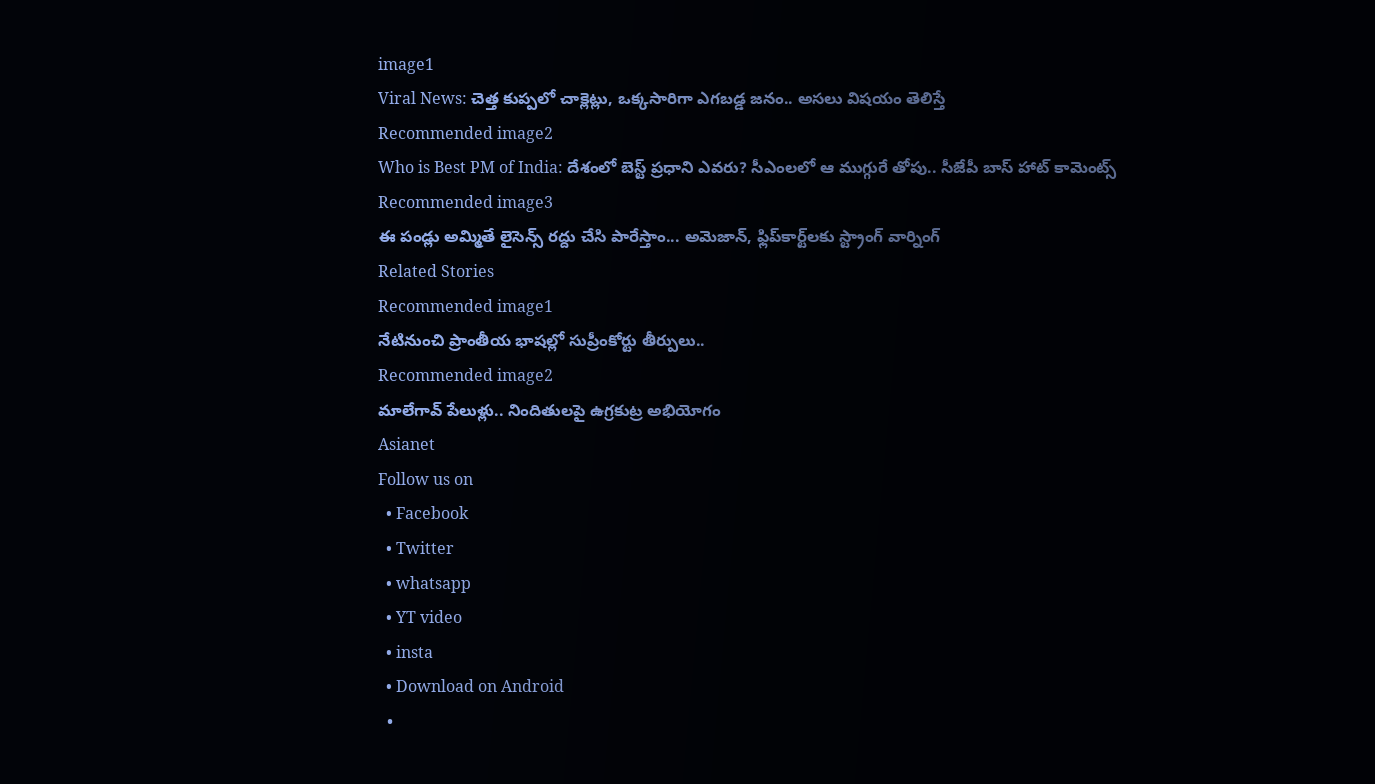image1
Viral News: చెత్త కుప్ప‌లో చాక్లెట్లు, ఒక్క‌సారిగా ఎగ‌బ‌డ్డ జ‌నం.. అస‌లు విష‌యం తెలిస్తే
Recommended image2
Who is Best PM of India: దేశంలో బెస్ట్ ప్రధాని ఎవరు? సీఎంలలో ఆ ముగ్గురే తోపు.. సీజేపీ బాస్ హాట్ కామెంట్స్
Recommended image3
ఈ పండ్లు అమ్మితే లైసెన్స్ రద్దు చేసి పారేస్తాం... అమెజాన్, ఫ్లిప్‌కార్ట్‌లకు స్ట్రాంగ్ వార్నింగ్
Related Stories
Recommended image1
నేటినుంచి ప్రాంతీయ భాషల్లో సుప్రీంకోర్టు తీర్పులు..
Recommended image2
మాలేగావ్ పేలుళ్లు.. నిందితులపై ఉగ్రకుట్ర అభియోగం
Asianet
Follow us on
  • Facebook
  • Twitter
  • whatsapp
  • YT video
  • insta
  • Download on Android
  •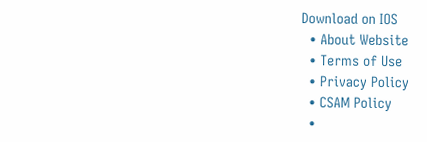Download on IOS
  • About Website
  • Terms of Use
  • Privacy Policy
  • CSAM Policy
  •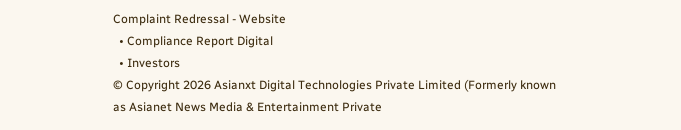Complaint Redressal - Website
  • Compliance Report Digital
  • Investors
© Copyright 2026 Asianxt Digital Technologies Private Limited (Formerly known as Asianet News Media & Entertainment Private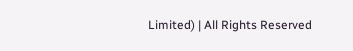Limited) | All Rights Reserved